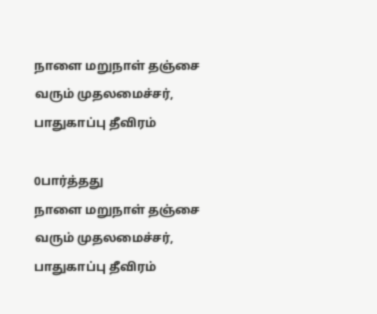நாளை மறுநாள் தஞ்சை வரும் முதலமைச்சர், பாதுகாப்பு தீவிரம்

0பார்த்தது
நாளை மறுநாள் தஞ்சை வரும் முதலமைச்சர், பாதுகாப்பு தீவிரம்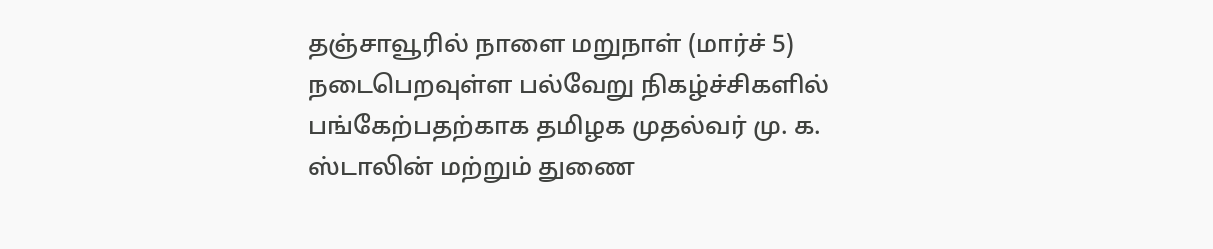தஞ்சாவூரில் நாளை மறுநாள் (மார்ச் 5) நடைபெறவுள்ள பல்வேறு நிகழ்ச்சிகளில் பங்கேற்பதற்காக தமிழக முதல்வர் மு. க. ஸ்டாலின் மற்றும் துணை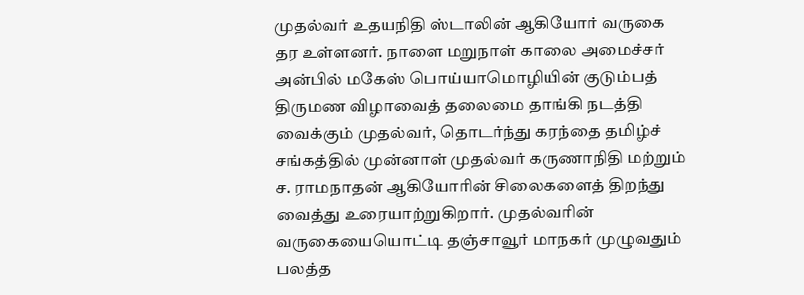முதல்வர் உதயநிதி ஸ்டாலின் ஆகியோர் வருகை தர உள்ளனர். நாளை மறுநாள் காலை அமைச்சர் அன்பில் மகேஸ் பொய்யாமொழியின் குடும்பத் திருமண விழாவைத் தலைமை தாங்கி நடத்தி வைக்கும் முதல்வர், தொடர்ந்து கரந்தை தமிழ்ச் சங்கத்தில் முன்னாள் முதல்வர் கருணாநிதி மற்றும் ச. ராமநாதன் ஆகியோரின் சிலைகளைத் திறந்து வைத்து உரையாற்றுகிறார். முதல்வரின் வருகையையொட்டி தஞ்சாவூர் மாநகர் முழுவதும் பலத்த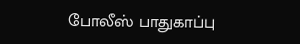போலீஸ் பாதுகாப்பு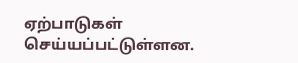ஏற்பாடுகள் செய்யப்பட்டுள்ளன.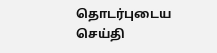தொடர்புடைய செய்தி